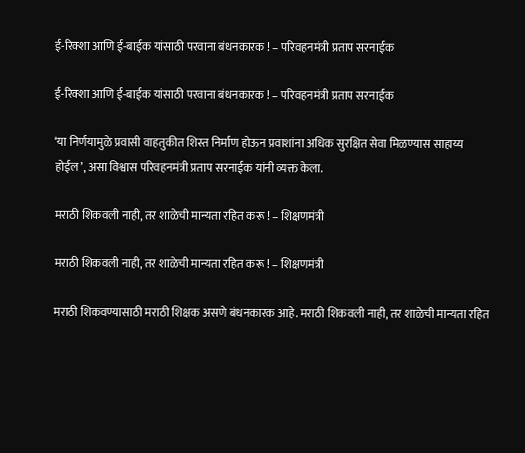ई-रिक्शा आणि ई-बाईक यांसाठी परवाना बंधनकारक ! – परिवहनमंत्री प्रताप सरनाईक

ई-रिक्शा आणि ई-बाईक यांसाठी परवाना बंधनकारक ! – परिवहनमंत्री प्रताप सरनाईक

‘या निर्णयामुळे प्रवासी वाहतुकीत शिस्त निर्माण होऊन प्रवाशांना अधिक सुरक्षित सेवा मिळण्यास साहाय्य होईल’, असा विश्वास परिवहनमंत्री प्रताप सरनाईक यांनी व्यक्त केला.

मराठी शिकवली नाही, तर शाळेची मान्यता रहित करू ! – शिक्षणमंत्री

मराठी शिकवली नाही, तर शाळेची मान्यता रहित करू ! – शिक्षणमंत्री

मराठी शिकवण्यासाठी मराठी शिक्षक असणे बंधनकारक आहे. मराठी शिकवली नाही, तर शाळेची मान्यता रहित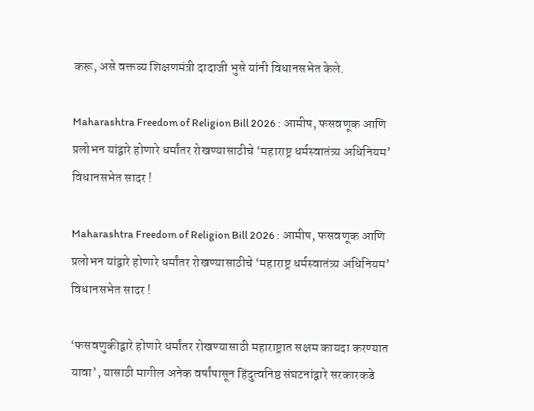करू, असे वक्तव्य शिक्षणमंत्री दादाजी भुसे यांनी विधानसभेत केले.

Maharashtra Freedom of Religion Bill 2026 : आमीष, फसवणूक आणि प्रलोभन यांद्वारे होणारे धर्मांतर रोखण्यासाठीचे ‘महाराष्ट्र धर्मस्वातंत्र्य अधिनियम’ विधानसभेत सादर !

Maharashtra Freedom of Religion Bill 2026 : आमीष, फसवणूक आणि प्रलोभन यांद्वारे होणारे धर्मांतर रोखण्यासाठीचे ‘महाराष्ट्र धर्मस्वातंत्र्य अधिनियम’ विधानसभेत सादर !

‘फसवणुकीद्वारे होणारे धर्मांतर रोखण्यासाठी महाराष्ट्रात सक्षम कायदा करण्यात यावा’, यासाठी मागील अनेक वर्षांपासून हिंदुत्वनिष्ठ संघटनांद्वारे सरकारकडे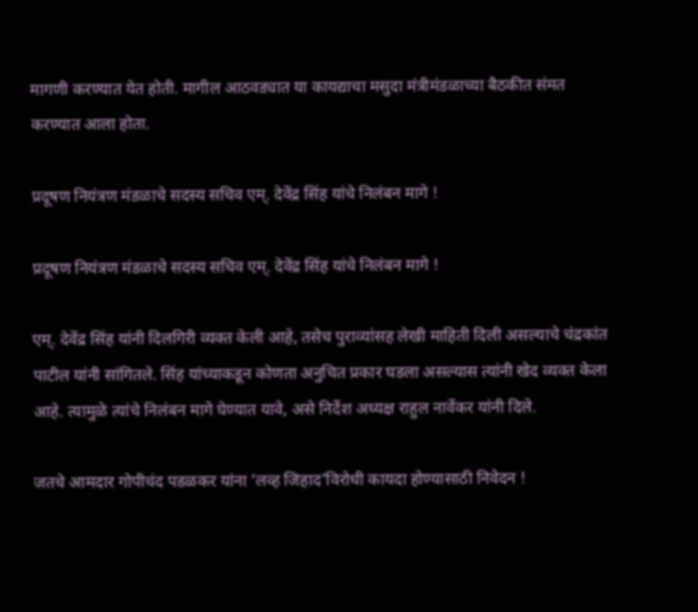मागणी करण्यात येत होती. मागील आठवड्यात या कायद्याचा मसुदा मंत्रीमंडळाच्या बैठकीत संमत करण्यात आला होता.

प्रदूषण नियंत्रण मंडळाचे सदस्य सचिव एम्. देवेंद्र सिंह यांचे निलंबन मागे !

प्रदूषण नियंत्रण मंडळाचे सदस्य सचिव एम्. देवेंद्र सिंह यांचे निलंबन मागे !

एम्. देवेंद्र सिंह यांनी दिलगिरी व्यक्त केली आहे, तसेच पुराव्यांसह लेखी माहिती दिली असल्याचे चंद्रकांत पाटील यांनी सांगितले. सिंह यांच्याकडून कोणता अनुचित प्रकार घडला असल्यास त्यांनी खेद व्यक्त केला आहे. त्यामुळे त्यांचे निलंबन मागे घेण्यात यावे, असे निर्देश अध्यक्ष राहुल नार्वेकर यांनी दिले.

जतचे आमदार गोपीचंद पडळकर यांना ‘लव्ह जिहाद’विरोधी कायदा होण्यासाठी निवेदन !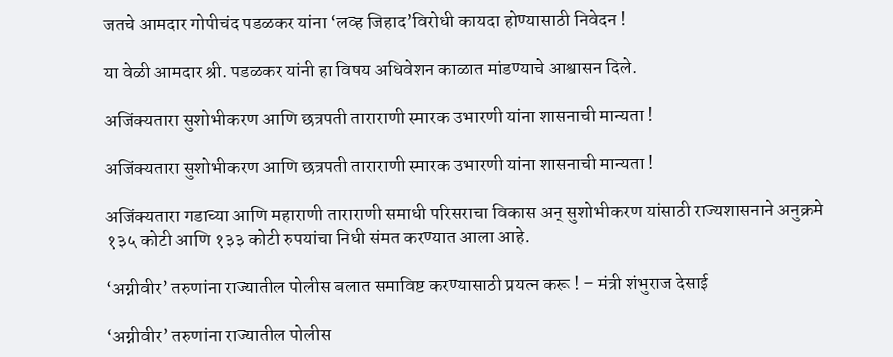जतचे आमदार गोपीचंद पडळकर यांना ‘लव्ह जिहाद’विरोधी कायदा होण्यासाठी निवेदन !

या वेळी आमदार श्री. पडळकर यांनी हा विषय अधिवेशन काळात मांडण्याचे आश्वासन दिले.

अजिंक्यतारा सुशोभीकरण आणि छत्रपती ताराराणी स्मारक उभारणी यांना शासनाची मान्यता !

अजिंक्यतारा सुशोभीकरण आणि छत्रपती ताराराणी स्मारक उभारणी यांना शासनाची मान्यता !

अजिंक्यतारा गडाच्या आणि महाराणी ताराराणी समाधी परिसराचा विकास अन् सुशोभीकरण यांसाठी राज्यशासनाने अनुक्रमे १३५ कोटी आणि १३३ कोटी रुपयांचा निधी संमत करण्यात आला आहे.

‘अग्नीवीर’ तरुणांना राज्यातील पोलीस बलात समाविष्ट करण्यासाठी प्रयत्न करू ! – मंत्री शंभुराज देसाई

‘अग्नीवीर’ तरुणांना राज्यातील पोलीस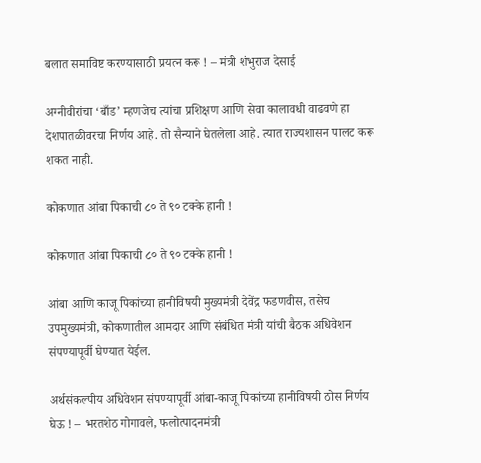बलात समाविष्ट करण्यासाठी प्रयत्न करू ! – मंत्री शंभुराज देसाई

अग्नीवीरांचा ‘बाँड’ म्हणजेच त्यांचा प्रशिक्षण आणि सेवा कालावधी वाढवणे हा देशपातळीवरचा निर्णय आहे. तो सैन्याने घेतलेला आहे. त्यात राज्यशासन पालट करू शकत नाही.

कोकणात आंबा पिकाची ८० ते ९० टक्के हानी !

कोकणात आंबा पिकाची ८० ते ९० टक्के हानी !

आंबा आणि काजू पिकांच्या हानीविषयी मुख्यमंत्री देवेंद्र फडणवीस, तसेच उपमुख्यमंत्री, कोकणातील आमदार आणि संबंधित मंत्री यांची बैठक अधिवेशन संपण्यापूर्वी घेण्यात येईल.

अर्थसंकल्पीय अधिवेशन संपण्यापूर्वी आंबा-काजू पिकांच्या हानीविषयी ठोस निर्णय घेऊ ! – भरतशेठ गोगावले, फलोत्पादनमंत्री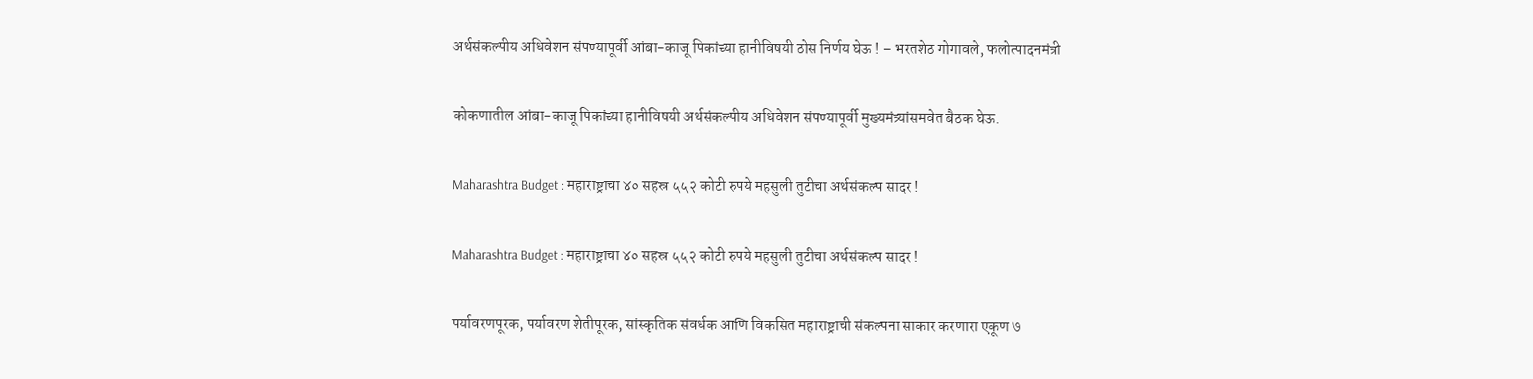अर्थसंकल्पीय अधिवेशन संपण्यापूर्वी आंबा-काजू पिकांच्या हानीविषयी ठोस निर्णय घेऊ ! – भरतशेठ गोगावले, फलोत्पादनमंत्री

कोकणातील आंबा-काजू पिकांच्या हानीविषयी अर्थसंकल्पीय अधिवेशन संपण्यापूर्वी मुख्यमंत्र्यांसमवेत बैठक घेऊ.

Maharashtra Budget : महाराष्ट्राचा ४० सहस्र ५५२ कोटी रुपये महसुली तुटीचा अर्थसंकल्प सादर !

Maharashtra Budget : महाराष्ट्राचा ४० सहस्र ५५२ कोटी रुपये महसुली तुटीचा अर्थसंकल्प सादर !

पर्यावरणपूरक, पर्यावरण शेतीपूरक, सांस्कृतिक संवर्धक आणि विकसित महाराष्ट्राची संकल्पना साकार करणारा एकूण ७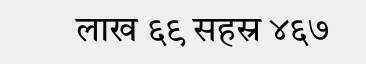लाख ६९ सहस्र ४६७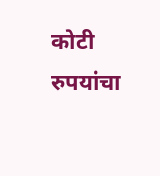कोटी रुपयांचा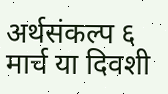अर्थसंकल्प ६ मार्च या दिवशी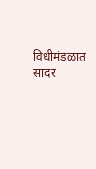विधीमंडळात सादर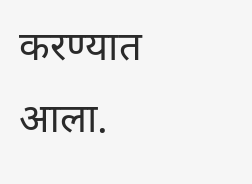करण्यात आला.